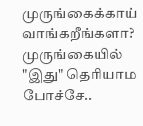முருங்கைக்காய் வாங்கறீங்களா? முருங்கையில் "இது" தெரியாம போச்சே..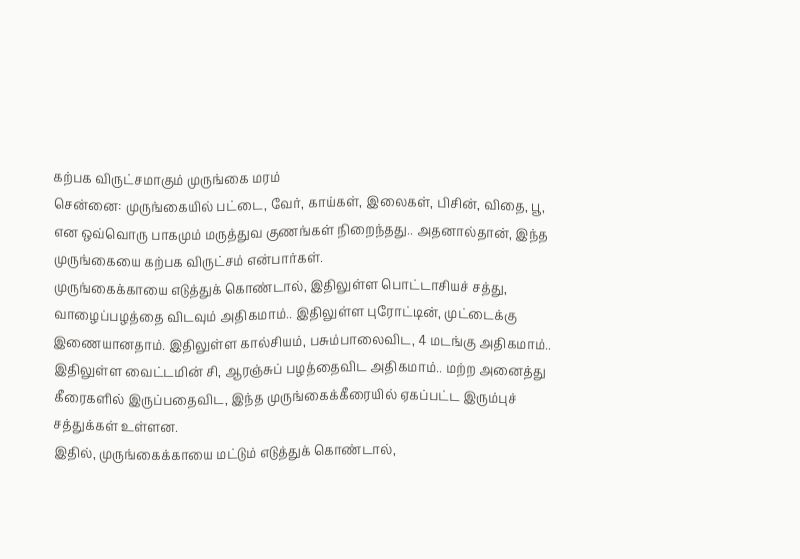கற்பக விருட்சமாகும் முருங்கை மரம்
சென்னை: முருங்கையில் பட்டை, வேர், காய்கள், இலைகள், பிசின், விதை, பூ, என ஒவ்வொரு பாகமும் மருத்துவ குணங்கள் நிறைந்தது.. அதனால்தான், இந்த முருங்கையை கற்பக விருட்சம் என்பார்கள்.
முருங்கைக்காயை எடுத்துக் கொண்டால், இதிலுள்ள பொட்டாசியச் சத்து, வாழைப்பழத்தை விடவும் அதிகமாம்.. இதிலுள்ள புரோட்டின், முட்டைக்கு இணையானதாம். இதிலுள்ள கால்சியம், பசும்பாலைவிட, 4 மடங்கு அதிகமாம்.. இதிலுள்ள வைட்டமின் சி, ஆரஞ்சுப் பழத்தைவிட அதிகமாம்.. மற்ற அனைத்து கீரைகளில் இருப்பதைவிட, இந்த முருங்கைக்கீரையில் ஏகப்பட்ட இரும்புச் சத்துக்கள் உள்ளன.
இதில், முருங்கைக்காயை மட்டும் எடுத்துக் கொண்டால்,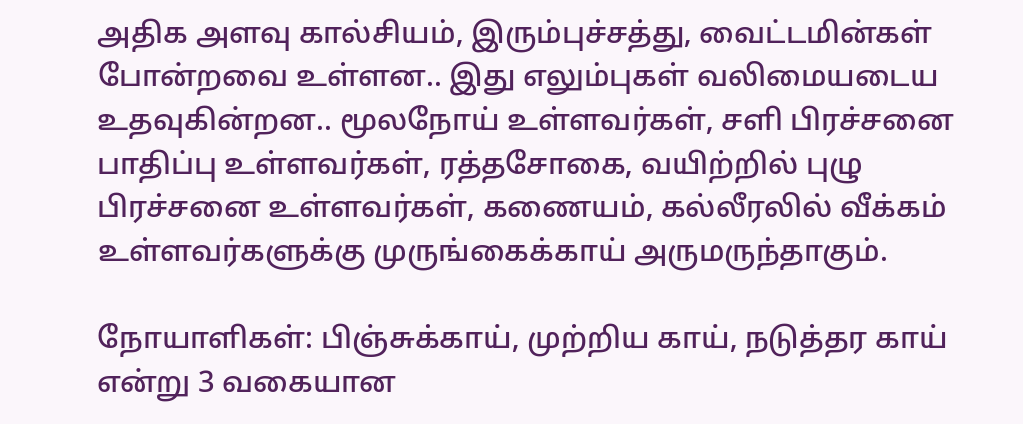அதிக அளவு கால்சியம், இரும்புச்சத்து, வைட்டமின்கள் போன்றவை உள்ளன.. இது எலும்புகள் வலிமையடைய உதவுகின்றன.. மூலநோய் உள்ளவர்கள், சளி பிரச்சனை பாதிப்பு உள்ளவர்கள், ரத்தசோகை, வயிற்றில் புழு பிரச்சனை உள்ளவர்கள், கணையம், கல்லீரலில் வீக்கம் உள்ளவர்களுக்கு முருங்கைக்காய் அருமருந்தாகும்.

நோயாளிகள்: பிஞ்சுக்காய், முற்றிய காய், நடுத்தர காய் என்று 3 வகையான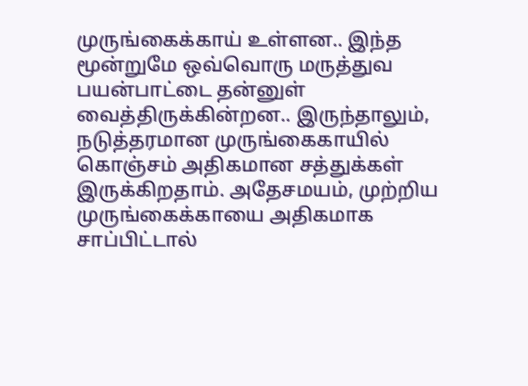முருங்கைக்காய் உள்ளன.. இந்த மூன்றுமே ஒவ்வொரு மருத்துவ பயன்பாட்டை தன்னுள் வைத்திருக்கின்றன.. இருந்தாலும், நடுத்தரமான முருங்கைகாயில் கொஞ்சம் அதிகமான சத்துக்கள் இருக்கிறதாம். அதேசமயம், முற்றிய முருங்கைக்காயை அதிகமாக சாப்பிட்டால்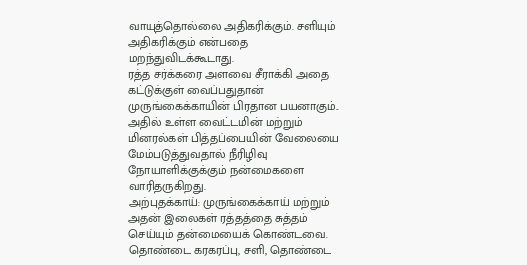வாயுத்தொல்லை அதிகரிக்கும். சளியும் அதிகரிக்கும் என்பதை மறந்துவிடக்கூடாது.
ரத்த சர்க்கரை அளவை சீராக்கி அதை கட்டுக்குள் வைப்பதுதான் முருங்கைக்காயின் பிரதான பயனாகும்.. அதில் உள்ள வைட்டமின் மற்றும் மினரல்கள் பித்தப்பையின் வேலையை மேம்படுத்துவதால் நீரிழிவு நோயாளிக்குக்கும் நன்மைகளை வாரிதருகிறது.
அற்புதக்காய்: முருங்கைக்காய் மற்றும் அதன் இலைகள் ரத்தத்தை சுத்தம் செய்யும் தன்மையைக் கொண்டவை. தொண்டை கரகரப்பு, சளி, தொண்டை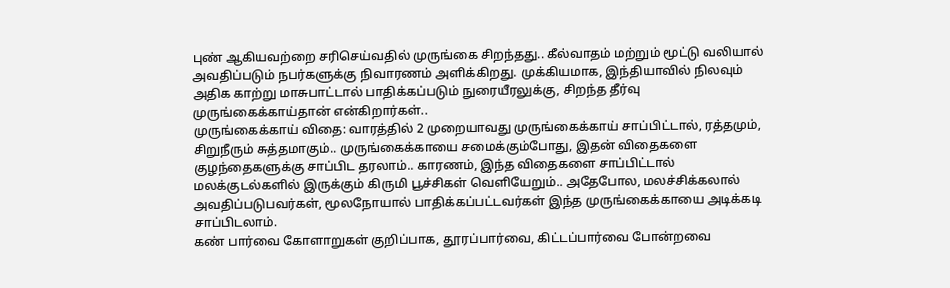புண் ஆகியவற்றை சரிசெய்வதில் முருங்கை சிறந்தது.. கீல்வாதம் மற்றும் மூட்டு வலியால் அவதிப்படும் நபர்களுக்கு நிவாரணம் அளிக்கிறது. முக்கியமாக, இந்தியாவில் நிலவும் அதிக காற்று மாசுபாட்டால் பாதிக்கப்படும் நுரையீரலுக்கு, சிறந்த தீர்வு முருங்கைக்காய்தான் என்கிறார்கள்..
முருங்கைக்காய் விதை: வாரத்தில் 2 முறையாவது முருங்கைக்காய் சாப்பிட்டால், ரத்தமும், சிறுநீரும் சுத்தமாகும்.. முருங்கைக்காயை சமைக்கும்போது, இதன் விதைகளை குழந்தைகளுக்கு சாப்பிட தரலாம்.. காரணம், இந்த விதைகளை சாப்பிட்டால் மலக்குடல்களில் இருக்கும் கிருமி பூச்சிகள் வெளியேறும்.. அதேபோல, மலச்சிக்கலால் அவதிப்படுபவர்கள், மூலநோயால் பாதிக்கப்பட்டவர்கள் இந்த முருங்கைக்காயை அடிக்கடி சாப்பிடலாம்.
கண் பார்வை கோளாறுகள் குறிப்பாக, தூரப்பார்வை, கிட்டப்பார்வை போன்றவை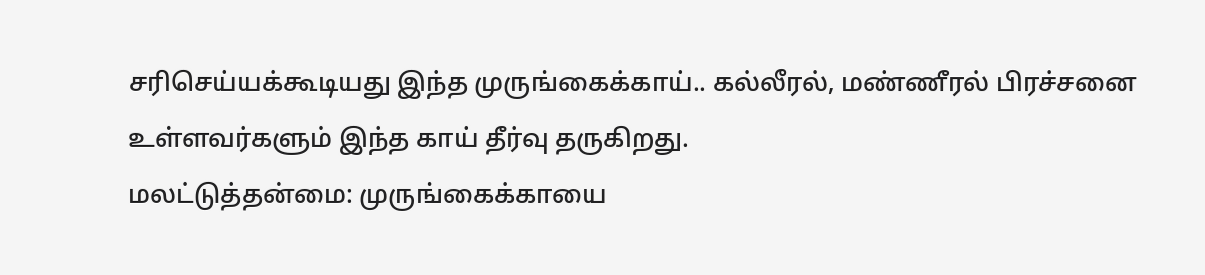சரிசெய்யக்கூடியது இந்த முருங்கைக்காய்.. கல்லீரல், மண்ணீரல் பிரச்சனை உள்ளவர்களும் இந்த காய் தீர்வு தருகிறது.
மலட்டுத்தன்மை: முருங்கைக்காயை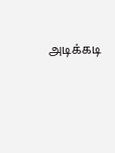அடிக்கடி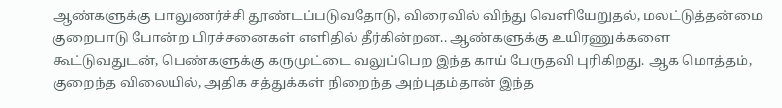ஆண்களுக்கு பாலுணர்ச்சி தூண்டப்படுவதோடு, விரைவில் விந்து வெளியேறுதல், மலட்டுத்தன்மை குறைபாடு போன்ற பிரச்சனைகள் எளிதில் தீர்கின்றன.. ஆண்களுக்கு உயிரணுக்களை கூட்டுவதுடன், பெண்களுக்கு கருமுட்டை வலுப்பெற இந்த காய் பேருதவி புரிகிறது. ஆக மொத்தம், குறைந்த விலையில், அதிக சத்துக்கள் நிறைந்த அற்புதம்தான் இந்த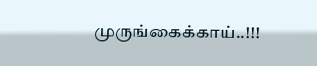முருங்கைக்காய்..!!!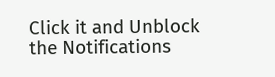Click it and Unblock the Notifications